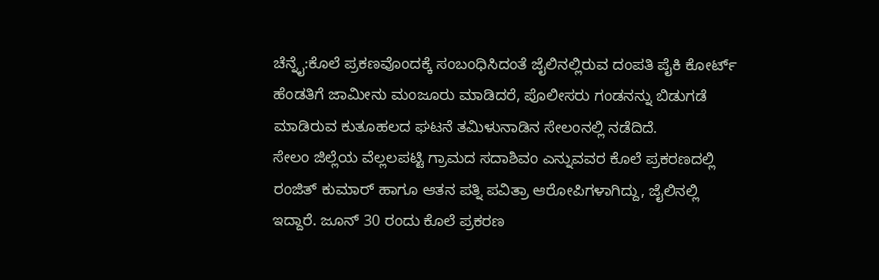ಚೆನ್ನೈ:ಕೊಲೆ ಪ್ರಕಣವೊಂದಕ್ಕೆ ಸಂಬಂಧಿಸಿದಂತೆ ಜೈಲಿನಲ್ಲಿರುವ ದಂಪತಿ ಪೈಕಿ ಕೋರ್ಟ್‌ ಹೆಂಡತಿಗೆ ಜಾಮೀನು ಮಂಜೂರು ಮಾಡಿದರೆ, ಪೊಲೀಸರು ಗಂಡನನ್ನು ಬಿಡುಗಡೆ ಮಾಡಿರುವ ಕುತೂಹಲದ ಘಟನೆ ತಮಿಳುನಾಡಿನ ಸೇಲಂನಲ್ಲಿ ನಡೆದಿದೆ.
ಸೇಲಂ ಜಿಲ್ಲೆಯ ವೆಲ್ಲಲಪಟ್ಟಿ ಗ್ರಾಮದ ಸದಾಶಿವಂ ಎನ್ನುವವರ ಕೊಲೆ ಪ್ರಕರಣದಲ್ಲಿ ರಂಜಿತ್ ಕುಮಾರ್ ಹಾಗೂ ಆತನ ಪತ್ನಿ ಪವಿತ್ರಾ ಆರೋಪಿಗಳಾಗಿದ್ದು, ಜೈಲಿನಲ್ಲಿ ಇದ್ದಾರೆ. ಜೂನ್ 30 ರಂದು ಕೊಲೆ ಪ್ರಕರಣ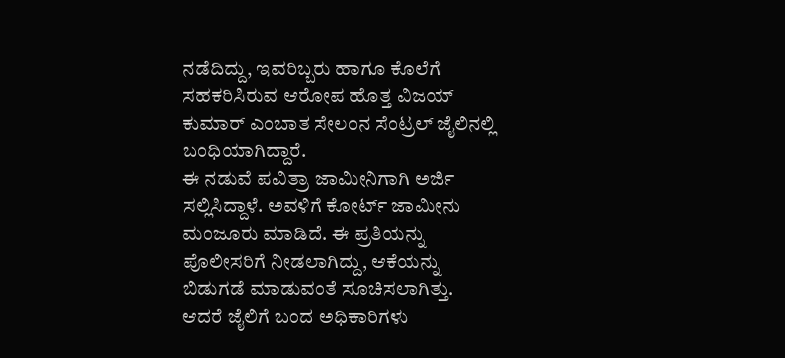ನಡೆದಿದ್ದು, ಇವರಿಬ್ಬರು ಹಾಗೂ ಕೊಲೆಗೆ ಸಹಕರಿಸಿರುವ ಆರೋಪ ಹೊತ್ತ ವಿಜಯ್ ಕುಮಾರ್ ಎಂಬಾತ ಸೇಲಂನ ಸೆಂಟ್ರಲ್ ಜೈಲಿನಲ್ಲಿ ಬಂಧಿಯಾಗಿದ್ದಾರೆ.
ಈ ನಡುವೆ ಪವಿತ್ರಾ ಜಾಮೀನಿಗಾಗಿ ಅರ್ಜಿ ಸಲ್ಲಿಸಿದ್ದಾಳೆ. ಅವಳಿಗೆ ಕೋರ್ಟ್‌ ಜಾಮೀನು ಮಂಜೂರು ಮಾಡಿದೆ. ಈ ಪ್ರತಿಯನ್ನು ಪೊಲೀಸರಿಗೆ ನೀಡಲಾಗಿದ್ದು, ಆಕೆಯನ್ನು ಬಿಡುಗಡೆ ಮಾಡುವಂತೆ ಸೂಚಿಸಲಾಗಿತ್ತು.
ಆದರೆ ಜೈಲಿಗೆ ಬಂದ ಅಧಿಕಾರಿಗಳು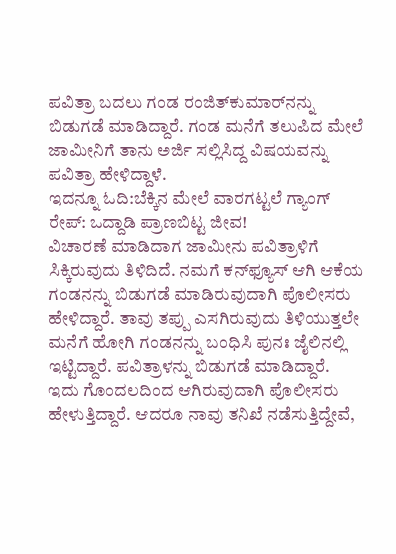ಪವಿತ್ರಾ ಬದಲು ಗಂಡ ರಂಜಿತ್‌ಕುಮಾರ್‌ನನ್ನು ಬಿಡುಗಡೆ ಮಾಡಿದ್ದಾರೆ. ಗಂಡ ಮನೆಗೆ ತಲುಪಿದ ಮೇಲೆ ಜಾಮೀನಿಗೆ ತಾನು ಅರ್ಜಿ ಸಲ್ಲಿಸಿದ್ದ ವಿಷಯವನ್ನು ಪವಿತ್ರಾ ಹೇಳಿದ್ದಾಳೆ.
ಇದನ್ನೂ ಓದಿ:ಬೆಕ್ಕಿನ ಮೇಲೆ ವಾರಗಟ್ಟಲೆ ಗ್ಯಾಂಗ್‌ ರೇಪ್‌: ಒದ್ದಾಡಿ ಪ್ರಾಣಬಿಟ್ಟ ಜೀವ!
ವಿಚಾರಣೆ ಮಾಡಿದಾಗ ಜಾಮೀನು ಪವಿತ್ರಾಳಿಗೆ ಸಿಕ್ಕಿರುವುದು ತಿಳಿದಿದೆ. ನಮಗೆ ಕನ್‌ಫ್ಯೂಸ್‌ ಆಗಿ ಆಕೆಯ ಗಂಡನನ್ನು ಬಿಡುಗಡೆ ಮಾಡಿರುವುದಾಗಿ ಪೊಲೀಸರು ಹೇಳಿದ್ದಾರೆ. ತಾವು ತಪ್ಪು ಎಸಗಿರುವುದು ತಿಳಿಯುತ್ತಲೇ ಮನೆಗೆ ಹೋಗಿ ಗಂಡನನ್ನು ಬಂಧಿಸಿ ಪುನಃ ಜೈಲಿನಲ್ಲಿ ಇಟ್ಟಿದ್ದಾರೆ. ಪವಿತ್ರಾಳನ್ನು ಬಿಡುಗಡೆ ಮಾಡಿದ್ದಾರೆ.
ಇದು ಗೊಂದಲದಿಂದ ಆಗಿರುವುದಾಗಿ ಪೊಲೀಸರು ಹೇಳುತ್ತಿದ್ದಾರೆ. ಆದರೂ ನಾವು ತನಿಖೆ ನಡೆಸುತ್ತಿದ್ದೇವೆ,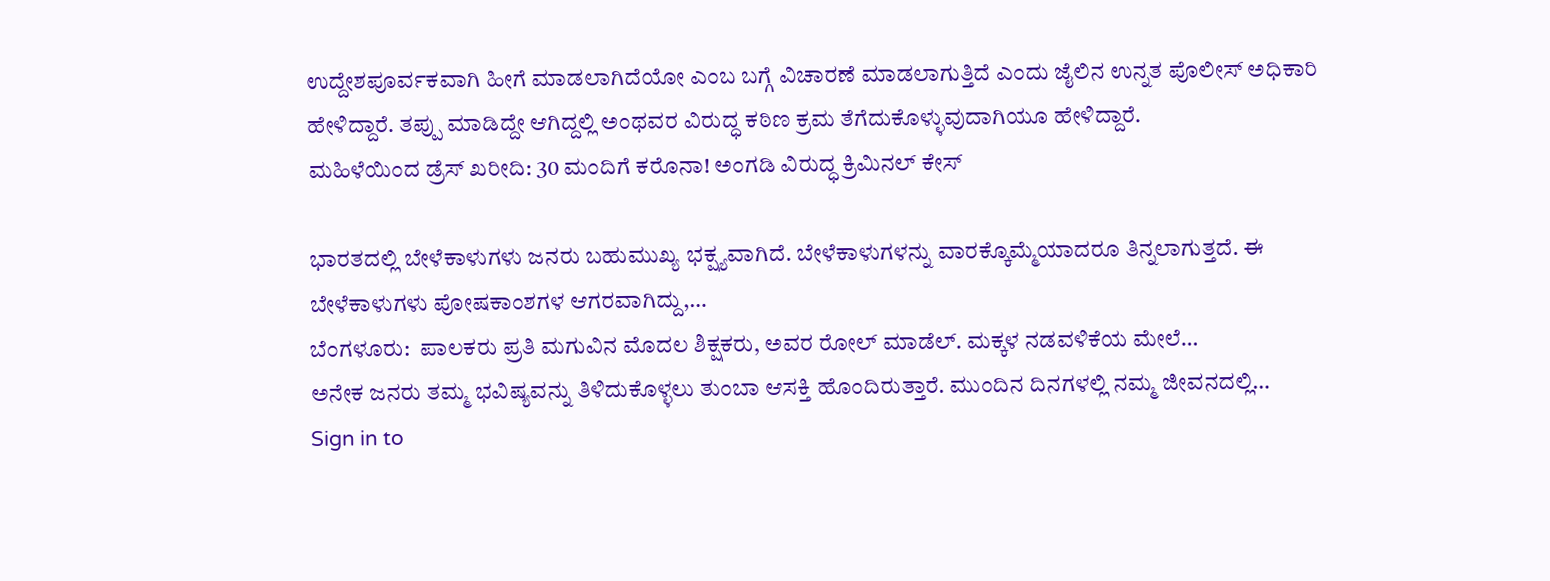ಉದ್ದೇಶಪೂರ್ವಕವಾಗಿ ಹೀಗೆ ಮಾಡಲಾಗಿದೆಯೋ ಎಂಬ ಬಗ್ಗೆ ವಿಚಾರಣೆ ಮಾಡಲಾಗುತ್ತಿದೆ ಎಂದು ಜೈಲಿನ ಉನ್ನತ ಪೊಲೀಸ್ ಅಧಿಕಾರಿ ಹೇಳಿದ್ದಾರೆ. ತಪ್ಪು ಮಾಡಿದ್ದೇ ಆಗಿದ್ದಲ್ಲಿ ಅಂಥವರ ವಿರುದ್ಧ ಕಠಿಣ ಕ್ರಮ ತೆಗೆದುಕೊಳ್ಳುವುದಾಗಿಯೂ ಹೇಳಿದ್ದಾರೆ.
ಮಹಿಳೆಯಿಂದ ಡ್ರೆಸ್ ಖರೀದಿ: 30 ಮಂದಿಗೆ ಕರೊನಾ! ಅಂಗಡಿ ವಿರುದ್ಧ ಕ್ರಿಮಿನಲ್‌ ಕೇಸ್‌

ಭಾರತದಲ್ಲಿ ಬೇಳೆಕಾಳುಗಳು ಜನರು ಬಹುಮುಖ್ಯ ಭಕ್ಷ್ಯವಾಗಿದೆ. ಬೇಳೆಕಾಳುಗಳನ್ನು ವಾರಕ್ಕೊಮ್ಮೆಯಾದರೂ ತಿನ್ನಲಾಗುತ್ತದೆ. ಈ ಬೇಳೆಕಾಳುಗಳು ಪೋಷಕಾಂಶಗಳ ಆಗರವಾಗಿದ್ದು,…
ಬೆಂಗಳೂರು:  ಪಾಲಕರು ಪ್ರತಿ ಮಗುವಿನ ಮೊದಲ ಶಿಕ್ಷಕರು, ಅವರ ರೋಲ್ ಮಾಡೆಲ್. ಮಕ್ಕಳ ನಡವಳಿಕೆಯ ಮೇಲೆ…
ಅನೇಕ ಜನರು ತಮ್ಮ ಭವಿಷ್ಯವನ್ನು ತಿಳಿದುಕೊಳ್ಳಲು ತುಂಬಾ ಆಸಕ್ತಿ ಹೊಂದಿರುತ್ತಾರೆ. ಮುಂದಿನ ದಿನಗಳಲ್ಲಿ ನಮ್ಮ ಜೀವನದಲ್ಲಿ…
Sign in to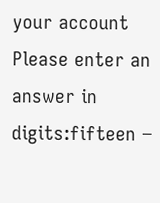your account
Please enter an answer in digits:fifteen −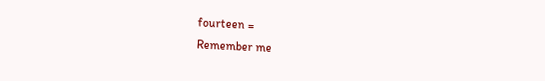fourteen =
Remember me